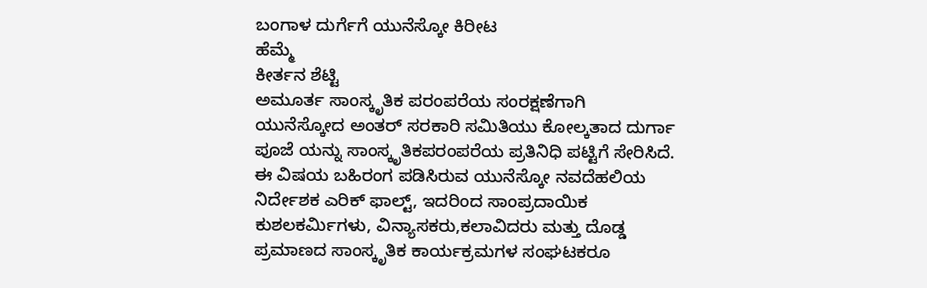ಬಂಗಾಳ ದುರ್ಗೆಗೆ ಯುನೆಸ್ಕೋ ಕಿರೀಟ
ಹೆಮ್ಮೆ
ಕೀರ್ತನ ಶೆಟ್ಟಿ
ಅಮೂರ್ತ ಸಾಂಸ್ಕೃತಿಕ ಪರಂಪರೆಯ ಸಂರಕ್ಷಣೆಗಾಗಿ ಯುನೆಸ್ಕೋದ ಅಂತರ್ ಸರಕಾರಿ ಸಮಿತಿಯು ಕೋಲ್ಕತಾದ ದುರ್ಗಾ ಪೂಜೆ ಯನ್ನು ಸಾಂಸ್ಕೃತಿಕಪರಂಪರೆಯ ಪ್ರತಿನಿಧಿ ಪಟ್ಟಿಗೆ ಸೇರಿಸಿದೆ.
ಈ ವಿಷಯ ಬಹಿರಂಗ ಪಡಿಸಿರುವ ಯುನೆಸ್ಕೋ ನವದೆಹಲಿಯ ನಿರ್ದೇಶಕ ಎರಿಕ್ ಫಾಲ್ಟ್, ಇದರಿಂದ ಸಾಂಪ್ರದಾಯಿಕ ಕುಶಲಕರ್ಮಿಗಳು, ವಿನ್ಯಾಸಕರು,ಕಲಾವಿದರು ಮತ್ತು ದೊಡ್ಡ ಪ್ರಮಾಣದ ಸಾಂಸ್ಕೃತಿಕ ಕಾರ್ಯಕ್ರಮಗಳ ಸಂಘಟಕರೂ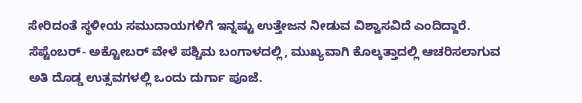ಸೇರಿದಂತೆ ಸ್ಥಳೀಯ ಸಮುದಾಯಗಳಿಗೆ ಇನ್ನಷ್ಟು ಉತ್ತೇಜನ ನೀಡುವ ವಿಶ್ವಾಸವಿದೆ ಎಂದಿದ್ದಾರೆ.
ಸೆಪ್ಟೆಂಬರ್- ಅಕ್ಟೋಬರ್‌ ವೇಳೆ ಪಶ್ಚಿಮ ಬಂಗಾಳದಲ್ಲಿ, ಮುಖ್ಯವಾಗಿ ಕೊಲ್ಕತ್ತಾದಲ್ಲಿ ಆಚರಿಸಲಾಗುವ ಅತಿ ದೊಡ್ಡ ಉತ್ಸವಗಳಲ್ಲಿ ಒಂದು ದುರ್ಗಾ ಪೂಜೆ.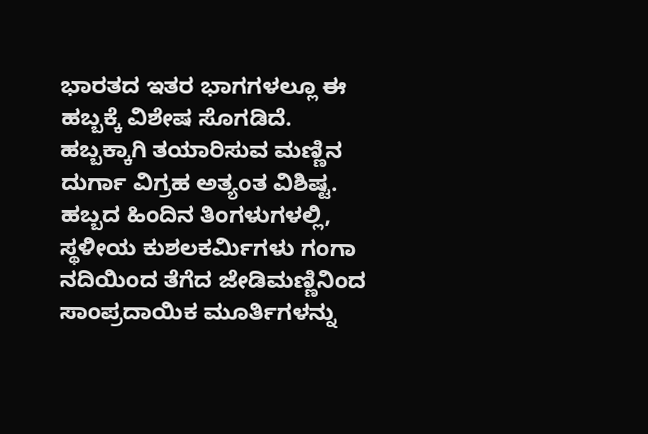ಭಾರತದ ಇತರ ಭಾಗಗಳಲ್ಲೂ ಈ ಹಬ್ಬಕ್ಕೆ ವಿಶೇಷ ಸೊಗಡಿದೆ. ಹಬ್ಬಕ್ಕಾಗಿ ತಯಾರಿಸುವ ಮಣ್ಣಿನ ದುರ್ಗಾ ವಿಗ್ರಹ ಅತ್ಯಂತ ವಿಶಿಷ್ಟ. ಹಬ್ಬದ ಹಿಂದಿನ ತಿಂಗಳುಗಳಲ್ಲಿ, ಸ್ಥಳೀಯ ಕುಶಲಕರ್ಮಿಗಳು ಗಂಗಾ ನದಿಯಿಂದ ತೆಗೆದ ಜೇಡಿಮಣ್ಣಿನಿಂದ ಸಾಂಪ್ರದಾಯಿಕ ಮೂರ್ತಿಗಳನ್ನು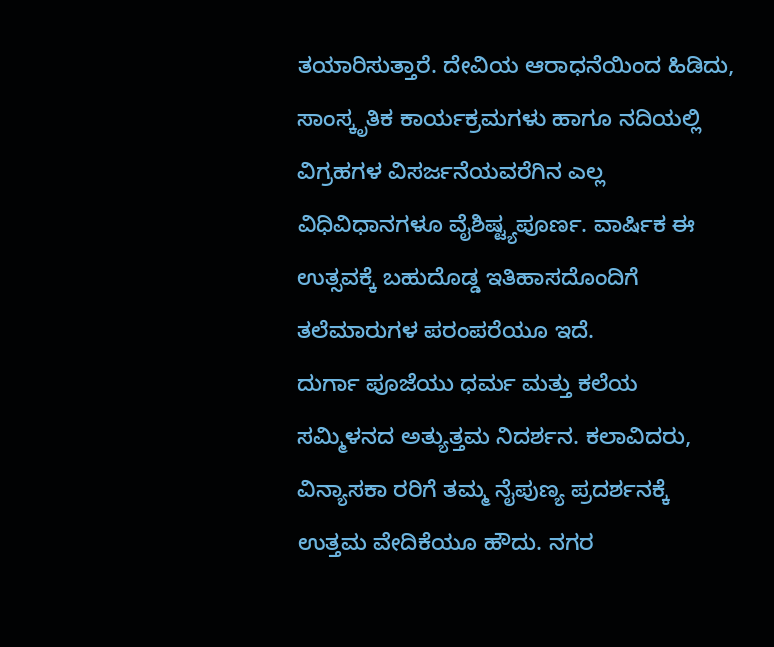ತಯಾರಿಸುತ್ತಾರೆ. ದೇವಿಯ ಆರಾಧನೆಯಿಂದ ಹಿಡಿದು, ಸಾಂಸ್ಕೃತಿಕ ಕಾರ್ಯಕ್ರಮಗಳು ಹಾಗೂ ನದಿಯಲ್ಲಿ ವಿಗ್ರಹಗಳ ವಿಸರ್ಜನೆಯವರೆಗಿನ ಎಲ್ಲ ವಿಧಿವಿಧಾನಗಳೂ ವೈಶಿಷ್ಟ್ಯಪೂರ್ಣ. ವಾರ್ಷಿಕ ಈ ಉತ್ಸವಕ್ಕೆ ಬಹುದೊಡ್ಡ ಇತಿಹಾಸದೊಂದಿಗೆ ತಲೆಮಾರುಗಳ ಪರಂಪರೆಯೂ ಇದೆ.
ದುರ್ಗಾ ಪೂಜೆಯು ಧರ್ಮ ಮತ್ತು ಕಲೆಯ ಸಮ್ಮಿಳನದ ಅತ್ಯುತ್ತಮ ನಿದರ್ಶನ. ಕಲಾವಿದರು, ವಿನ್ಯಾಸಕಾ ರರಿಗೆ ತಮ್ಮ ನೈಪುಣ್ಯ ಪ್ರದರ್ಶನಕ್ಕೆ ಉತ್ತಮ ವೇದಿಕೆಯೂ ಹೌದು. ನಗರ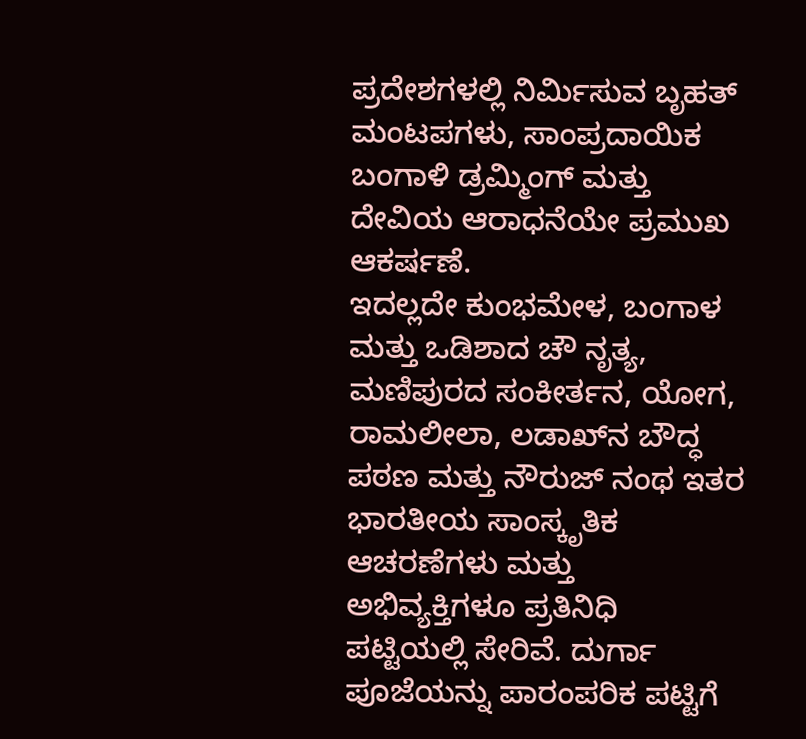ಪ್ರದೇಶಗಳಲ್ಲಿ ನಿರ್ಮಿಸುವ ಬೃಹತ್ ಮಂಟಪಗಳು, ಸಾಂಪ್ರದಾಯಿಕ ಬಂಗಾಳಿ ಡ್ರಮ್ಮಿಂಗ್ ಮತ್ತು ದೇವಿಯ ಆರಾಧನೆಯೇ ಪ್ರಮುಖ ಆಕರ್ಷಣೆ.
ಇದಲ್ಲದೇ ಕುಂಭಮೇಳ, ಬಂಗಾಳ ಮತ್ತು ಒಡಿಶಾದ ಚೌ ನೃತ್ಯ, ಮಣಿಪುರದ ಸಂಕೀರ್ತನ, ಯೋಗ, ರಾಮಲೀಲಾ, ಲಡಾಖ್‌ನ ಬೌದ್ಧ ಪಠಣ ಮತ್ತು ನೌರುಜ್‌ ನಂಥ ಇತರ ಭಾರತೀಯ ಸಾಂಸ್ಕೃತಿಕ ಆಚರಣೆಗಳು ಮತ್ತು ಅಭಿವ್ಯಕ್ತಿಗಳೂ ಪ್ರತಿನಿಧಿ ಪಟ್ಟಿಯಲ್ಲಿ ಸೇರಿವೆ. ದುರ್ಗಾ ಪೂಜೆಯನ್ನು ಪಾರಂಪರಿಕ ಪಟ್ಟಿಗೆ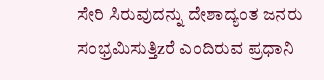ಸೇರಿ ಸಿರುವುದನ್ನು ದೇಶಾದ್ಯಂತ ಜನರು ಸಂಭ್ರಮಿಸುತ್ತಿzರೆ ಎಂದಿರುವ ಪ್ರಧಾನಿ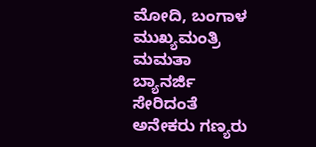ಮೋದಿ, ಬಂಗಾಳ ಮುಖ್ಯಮಂತ್ರಿ ಮಮತಾ ಬ್ಯಾನರ್ಜಿ ಸೇರಿದಂತೆ ಅನೇಕರು ಗಣ್ಯರು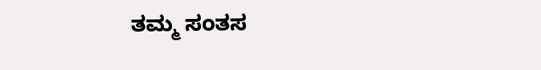ತಮ್ಮ ಸಂತಸ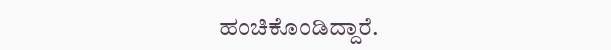ಹಂಚಿಕೊಂಡಿದ್ದಾರೆ.